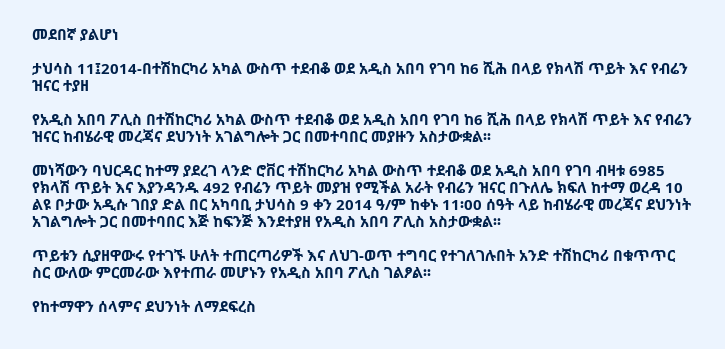መደበኛ ያልሆነ

ታህሳስ 11፤2014-በተሽከርካሪ አካል ውስጥ ተደብቆ ወደ አዲስ አበባ የገባ ከ6 ሺሕ በላይ የክላሽ ጥይት እና የብሬን ዝናር ተያዘ

የአዲስ አበባ ፖሊስ በተሽከርካሪ አካል ውስጥ ተደብቆ ወደ አዲስ አበባ የገባ ከ6 ሺሕ በላይ የክላሽ ጥይት እና የብሬን ዝናር ከብሄራዊ መረጃና ደህንነት አገልግሎት ጋር በመተባበር መያዙን አስታውቋል፡፡

መነሻውን ባህርዳር ከተማ ያደረገ ላንድ ሮቨር ተሽከርካሪ አካል ውስጥ ተደብቆ ወደ አዲስ አበባ የገባ ብዛቱ 6985 የክላሽ ጥይት እና እያንዳንዱ 492 የብሬን ጥይት መያዝ የሚችል አራት የብሬን ዝናር በጉለሌ ክፍለ ከተማ ወረዳ 10 ልዩ ቦታው አዲሱ ገበያ ድል በር አካባቢ ታህሳስ 9 ቀን 2014 ዓ/ም ከቀኑ 11፡00 ሰዓት ላይ ከብሄራዊ መረጃና ደህንነት አገልግሎት ጋር በመተባበር እጅ ከፍንጅ እንደተያዘ የአዲስ አበባ ፖሊስ አስታውቋል፡፡

ጥይቱን ሲያዘዋውሩ የተገኙ ሁለት ተጠርጣሪዎች እና ለህገ-ወጥ ተግባር የተገለገሉበት አንድ ተሽከርካሪ በቁጥጥር ስር ውለው ምርመራው እየተጠራ መሆኑን የአዲስ አበባ ፖሊስ ገልፆል፡፡

የከተማዋን ሰላምና ደህንነት ለማደፍረስ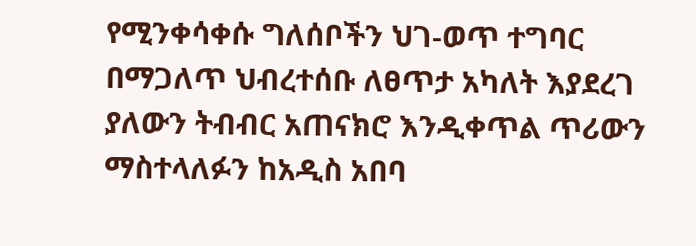የሚንቀሳቀሱ ግለሰቦችን ህገ-ወጥ ተግባር በማጋለጥ ህብረተሰቡ ለፀጥታ አካለት እያደረገ ያለውን ትብብር አጠናክሮ እንዲቀጥል ጥሪውን ማስተላለፉን ከአዲስ አበባ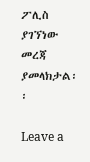ፖሊስ ያገኘነው መረጃ ያመላክታል፡፡

Leave a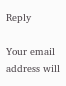Reply

Your email address will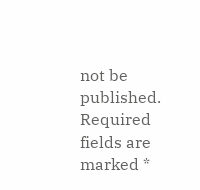not be published. Required fields are marked *